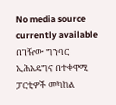No media source currently available
በገዥው ግንባር ኢሕአዴግና በተቀዋሚ ፓርቲዎች መካከል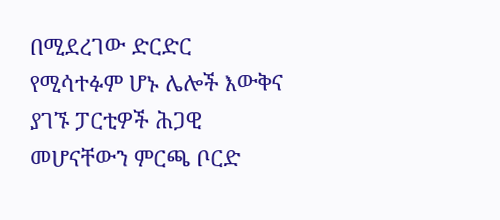በሚደረገው ድርድር የሚሳተፉም ሆኑ ሌሎች እውቅና ያገኙ ፓርቲዎች ሕጋዊ መሆናቸውን ምርጫ ቦርድ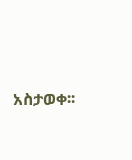አስታወቀ፡፡